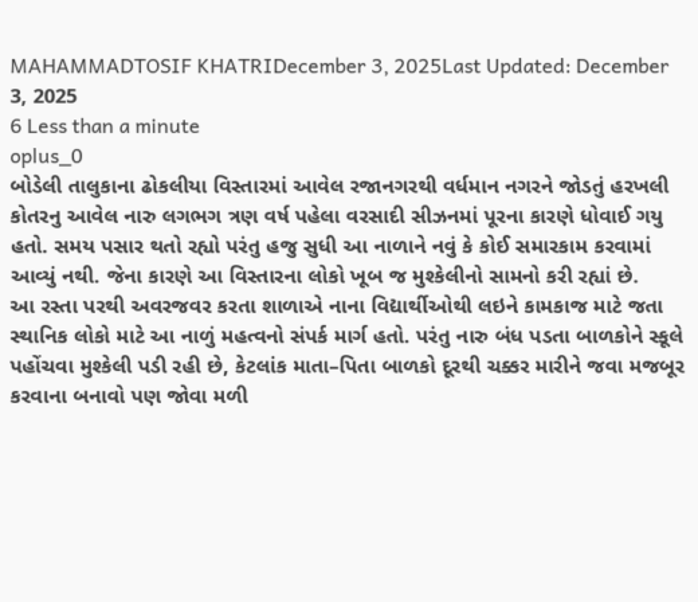MAHAMMADTOSIF KHATRIDecember 3, 2025Last Updated: December 3, 2025
6 Less than a minute
oplus_0
બોડેલી તાલુકાના ઢોકલીયા વિસ્તારમાં આવેલ રજાનગરથી વર્ધમાન નગરને જોડતું હરખલી કોતરનુ આવેલ નારુ લગભગ ત્રણ વર્ષ પહેલા વરસાદી સીઝનમાં પૂરના કારણે ધોવાઈ ગયુ હતો. સમય પસાર થતો રહ્યો પરંતુ હજુ સુધી આ નાળાને નવું કે કોઈ સમારકામ કરવામાં આવ્યું નથી. જેના કારણે આ વિસ્તારના લોકો ખૂબ જ મુશ્કેલીનો સામનો કરી રહ્યાં છે.
આ રસ્તા પરથી અવરજવર કરતા શાળાએ નાના વિદ્યાર્થીઓથી લઇને કામકાજ માટે જતા સ્થાનિક લોકો માટે આ નાળું મહત્વનો સંપર્ક માર્ગ હતો. પરંતુ નારુ બંધ પડતા બાળકોને સ્કૂલે પહોંચવા મુશ્કેલી પડી રહી છે, કેટલાંક માતા–પિતા બાળકો દૂરથી ચક્કર મારીને જવા મજબૂર કરવાના બનાવો પણ જોવા મળી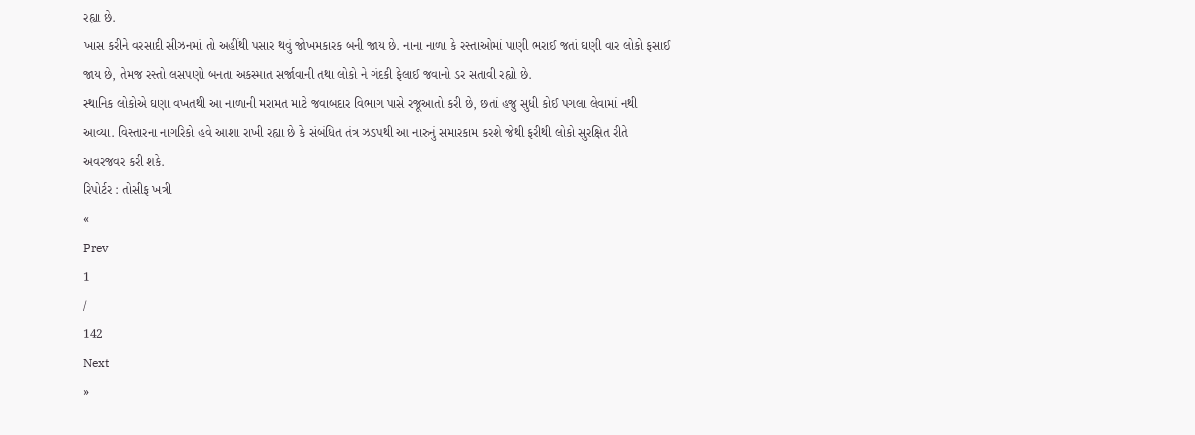રહ્યા છે.
ખાસ કરીને વરસાદી સીઝનમાં તો અહીંથી પસાર થવું જોખમકારક બની જાય છે. નાના નાળા કે રસ્તાઓમાં પાણી ભરાઈ જતાં ઘણી વાર લોકો ફસાઈ જાય છે, તેમજ રસ્તો લસપણો બનતા અકસ્માત સર્જાવાની તથા લોકો ને ગંદકી ફેલાઈ જવાનો ડર સતાવી રહ્યો છે.
સ્થાનિક લોકોએ ઘણા વખતથી આ નાળાની મરામત માટે જવાબદાર વિભાગ પાસે રજૂઆતો કરી છે, છતાં હજુ સુધી કોઈ પગલા લેવામાં નથી આવ્યા. વિસ્તારના નાગરિકો હવે આશા રાખી રહ્યા છે કે સંબંધિત તંત્ર ઝડપથી આ નારુનું સમારકામ કરશે જેથી ફરીથી લોકો સુરક્ષિત રીતે અવરજવર કરી શકે.
રિપોર્ટર : તોસીફ ખત્રી
«
Prev
1
/
142
Next
»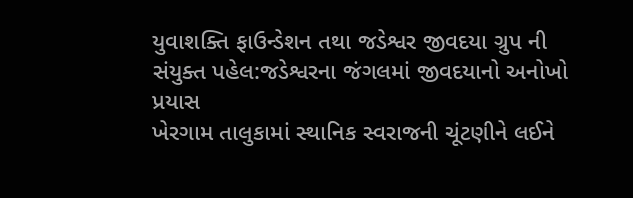યુવાશક્તિ ફાઉન્ડેશન તથા જડેશ્વર જીવદયા ગ્રુપ ની સંયુક્ત પહેલ:જડેશ્વરના જંગલમાં જીવદયાનો અનોખો પ્રયાસ
ખેરગામ તાલુકામાં સ્થાનિક સ્વરાજની ચૂંટણીને લઈને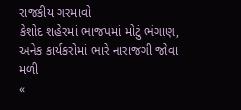રાજકીય ગરમાવો
કેશોદ શહેરમાં ભાજપમાં મોટું ભંગાણ, અનેક કાર્યકરોમાં ભારે નારાજગી જોવા મળી
«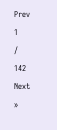Prev
1
/
142
Next
»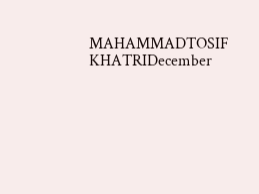MAHAMMADTOSIF KHATRIDecember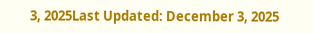3, 2025Last Updated: December 3, 2025